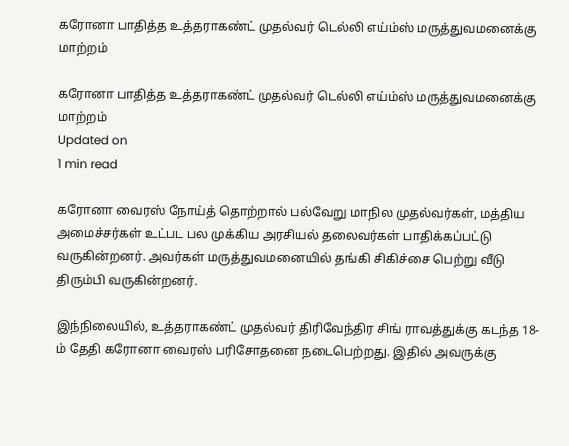கரோனா பாதித்த உத்தராகண்ட் முதல்வர் டெல்லி எய்ம்ஸ் மருத்துவமனைக்கு மாற்றம்

கரோனா பாதித்த உத்தராகண்ட் முதல்வர் டெல்லி எய்ம்ஸ் மருத்துவமனைக்கு மாற்றம்
Updated on
1 min read

கரோனா வைரஸ் நோய்த் தொற்றால் பல்வேறு மாநில முதல்வர்கள், மத்திய அமைச்சர்கள் உட்பட பல முக்கிய அரசியல் தலைவர்கள் பாதிக்கப்பட்டு வருகின்றனர். அவர்கள் மருத்துவமனையில் தங்கி சிகிச்சை பெற்று வீடு திரும்பி வருகின்றனர்.

இந்நிலையில், உத்தராகண்ட் முதல்வர் திரிவேந்திர சிங் ராவத்துக்கு கடந்த 18-ம் தேதி கரோனா வைரஸ் பரிசோதனை நடைபெற்றது. இதில் அவருக்கு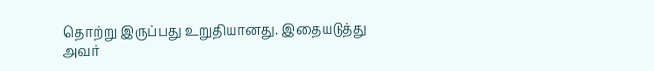தொற்று இருப்பது உறுதியானது. இதையடுத்து அவர்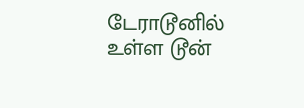டேராடூனில் உள்ள டூன்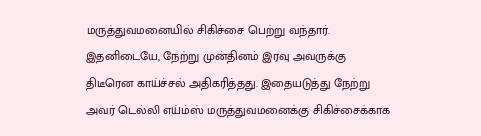மருத்துவமனையில் சிகிச்சை பெற்று வந்தார். இதனிடையே, நேற்று முன்தினம் இரவு அவருக்கு திடீரென காய்ச்சல் அதிகரித்தது. இதையடுத்து நேற்று அவர் டெல்லி எய்ம்ஸ் மருத்துவமனைக்கு சிகிச்சைக்காக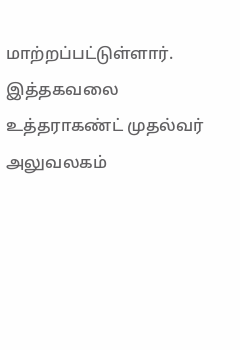மாற்றப்பட்டுள்ளார். இத்தகவலை உத்தராகண்ட் முதல்வர் அலுவலகம்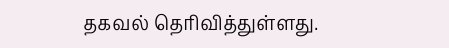தகவல் தெரிவித்துள்ளது.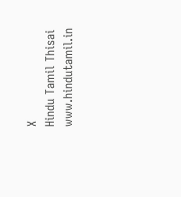X
Hindu Tamil Thisai
www.hindutamil.in